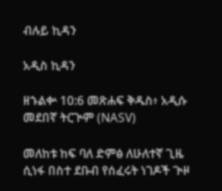ብሉይ ኪዳን

አዲስ ኪዳን

ዘኁልቍ 10:6 መጽሐፍ ቅዱስ፥ አዲሱ መደበኛ ትርጒም (NASV)

መለከቱ ከፍ ባለ ድምፅ ለሁለተኛ ጊዜ ሲነፋ በስተ ደቡብ የሰፈሩት ነገዶች ጒዞ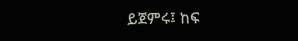ይጀምሩ፤ ከፍ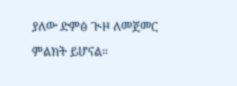ያለው ድምፅ ጒዞ ለመጀመር ምልክት ይሆናል።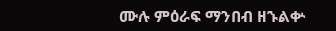ሙሉ ምዕራፍ ማንበብ ዘኁልቍ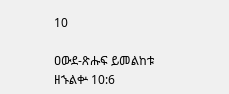10

ዐውደ-ጽሑፍ ይመልከቱ ዘኁልቍ 10:6